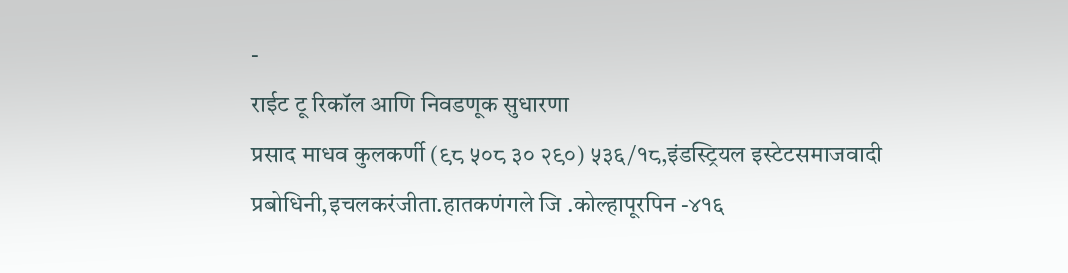-
राईट टू रिकॉल आणि निवडणूक सुधारणा
प्रसाद माधव कुलकर्णी (९८ ५०८ ३० २९०) ५३६/१८,इंडस्ट्रियल इस्टेटसमाजवादी प्रबोधिनी,इचलकरंजीता.हातकणंगले जि .कोल्हापूरपिन -४१६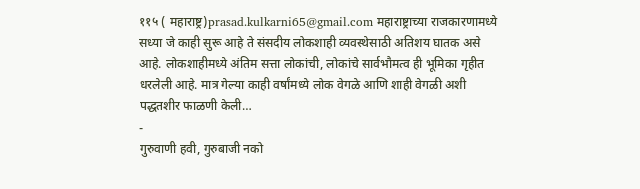११५ ( महाराष्ट्र)prasad.kulkarni65@gmail.com महाराष्ट्राच्या राजकारणामध्ये सध्या जे काही सुरू आहे ते संसदीय लोकशाही व्यवस्थेसाठी अतिशय घातक असे आहे. लोकशाहीमध्ये अंतिम सत्ता लोकांची, लोकांचे सार्वभौमत्व ही भूमिका गृहीत धरलेली आहे. मात्र गेल्या काही वर्षांमध्ये लोक वेगळे आणि शाही वेगळी अशी पद्धतशीर फाळणी केली…
-
गुरुवाणी हवी, गुरुबाजी नको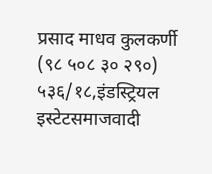प्रसाद माधव कुलकर्णी (९८ ५०८ ३० २९०) ५३६/१८,इंडस्ट्रियल इस्टेटसमाजवादी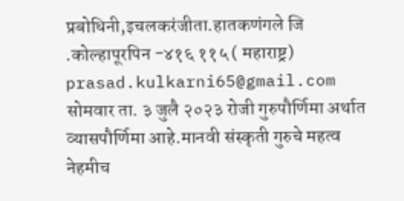प्रबोधिनी,इचलकरंजीता.हातकणंगले जि .कोल्हापूरपिन -४१६ ११५ ( महाराष्ट्र) prasad.kulkarni65@gmail.com सोमवार ता. ३ जुलै २०२३ रोजी गुरुपौर्णिमा अर्थात व्यासपौर्णिमा आहे.मानवी संस्कृती गुरुचे महत्व नेहमीच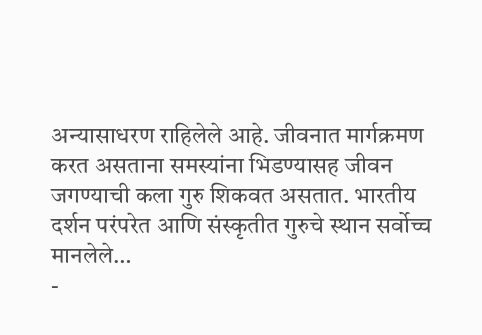अन्यासाधरण राहिलेले आहे. जीवनात मार्गक्रमण करत असताना समस्यांना भिडण्यासह जीवन जगण्याची कला गुरु शिकवत असतात. भारतीय दर्शन परंपरेत आणि संस्कृतीत गुरुचे स्थान सर्वोच्च मानलेले…
-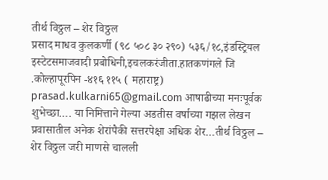तीर्थ विठ्ठल – शेर विठ्ठल
प्रसाद माधव कुलकर्णी (९८ ५०८ ३० २९०) ५३६/१८,इंडस्ट्रियल इस्टेटसमाजवादी प्रबोधिनी,इचलकरंजीता.हातकणंगले जि .कोल्हापूरपिन -४१६ ११५ ( महाराष्ट्र) prasad.kulkarni65@gmail.com आषाढीच्या मनःपूर्वक शुभेच्छा…. या निमित्ताने गेल्या अडतीस वर्षाच्या गझल लेखन प्रवासातील अनेक शेरांपैकी सत्तरपेक्षा अधिक शेर…तीर्थ विठ्ठल – शेर विठ्ठल जरी माणसे चालली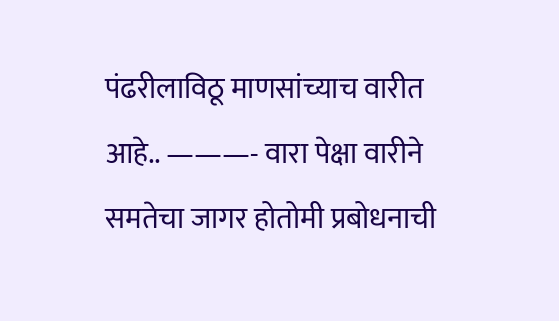पंढरीलाविठू माणसांच्याच वारीत आहे.. ———- वारा पेक्षा वारीने समतेचा जागर होतोमी प्रबोधनाची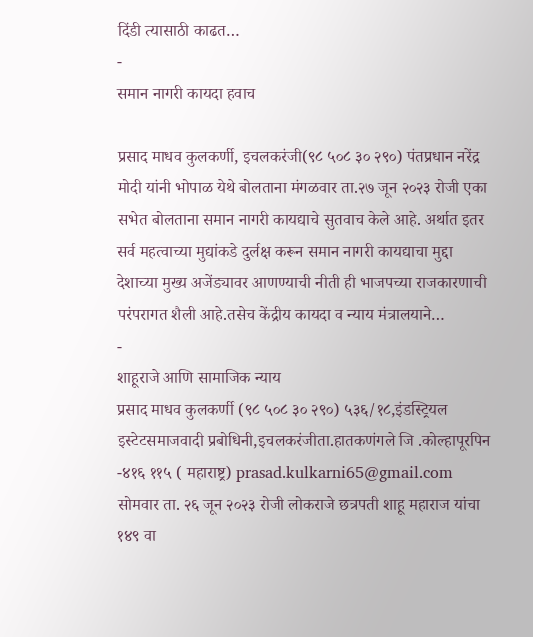दिंडी त्यासाठी काढत…
-
समान नागरी कायदा हवाच

प्रसाद माधव कुलकर्णी, इचलकरंजी(९८ ५०८ ३० २९०) पंतप्रधान नरेंद्र मोदी यांनी भोपाळ येथे बोलताना मंगळवार ता.२७ जून २०२३ रोजी एका सभेत बोलताना समान नागरी कायद्याचे सुतवाच केले आहे. अर्थात इतर सर्व महत्वाच्या मुद्यांकडे दुर्लक्ष करून समान नागरी कायद्याचा मुद्दा देशाच्या मुख्य अजेंड्यावर आणण्याची नीती ही भाजपच्या राजकारणाची परंपरागत शैली आहे.तसेच केंद्रीय कायदा व न्याय मंत्रालयाने…
-
शाहूराजे आणि सामाजिक न्याय
प्रसाद माधव कुलकर्णी (९८ ५०८ ३० २९०) ५३६/१८,इंडस्ट्रियल इस्टेटसमाजवादी प्रबोधिनी,इचलकरंजीता.हातकणंगले जि .कोल्हापूरपिन -४१६ ११५ ( महाराष्ट्र) prasad.kulkarni65@gmail.com सोमवार ता. २६ जून २०२३ रोजी लोकराजे छत्रपती शाहू महाराज यांचा १४९ वा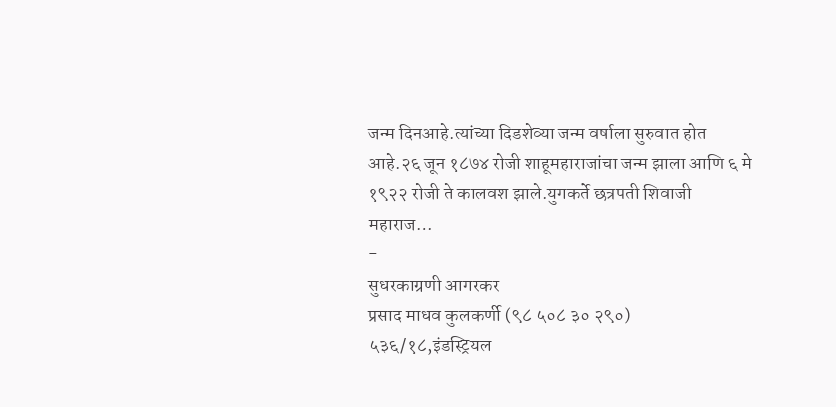जन्म दिनआहे.त्यांच्या दिडशेव्या जन्म वर्षाला सुरुवात होत आहे.२६ जून १८७४ रोजी शाहूमहाराजांचा जन्म झाला आणि ६ मे १९२२ रोजी ते कालवश झाले.युगकर्ते छत्रपती शिवाजी महाराज…
-
सुधरकाग्रणी आगरकर
प्रसाद माधव कुलकर्णी (९८ ५०८ ३० २९०) ५३६/१८,इंडस्ट्रियल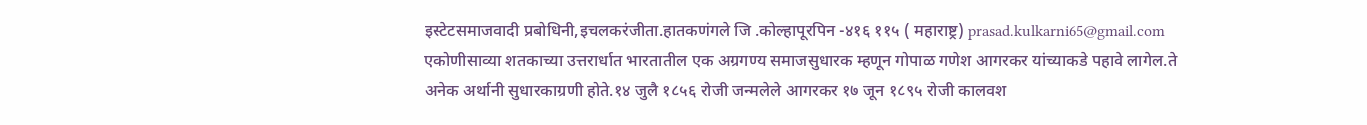इस्टेटसमाजवादी प्रबोधिनी,इचलकरंजीता.हातकणंगले जि .कोल्हापूरपिन -४१६ ११५ ( महाराष्ट्र) prasad.kulkarni65@gmail.com एकोणीसाव्या शतकाच्या उत्तरार्धात भारतातील एक अग्रगण्य समाजसुधारक म्हणून गोपाळ गणेश आगरकर यांच्याकडे पहावे लागेल.ते अनेक अर्थानी सुधारकाग्रणी होते.१४ जुलै १८५६ रोजी जन्मलेले आगरकर १७ जून १८९५ रोजी कालवश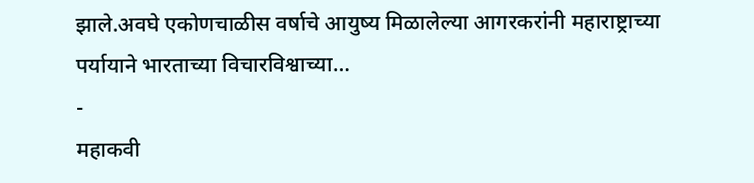झाले.अवघे एकोणचाळीस वर्षाचे आयुष्य मिळालेल्या आगरकरांनी महाराष्ट्राच्या पर्यायाने भारताच्या विचारविश्वाच्या…
-
महाकवी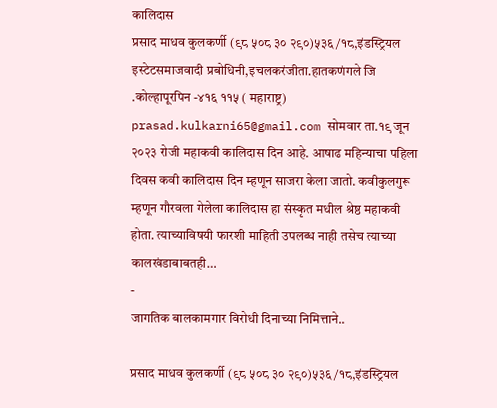कालिदास
प्रसाद माधव कुलकर्णी (९८ ५०८ ३० २९०)५३६/१८,इंडस्ट्रियल इस्टेटसमाजवादी प्रबोधिनी,इचलकरंजीता.हातकणंगले जि .कोल्हापूरपिन -४१६ ११५ ( महाराष्ट्र) prasad.kulkarni65@gmail.com सोमवार ता.१९ जून २०२३ रोजी महाकवी कालिदास दिन आहे. आषाढ महिन्याचा पहिला दिवस कवी कालिदास दिन म्हणून साजरा केला जातो. कवीकुलगुरू म्हणून गौरवला गेलेला कालिदास हा संस्कृत मधील श्रेष्ठ महाकवी होता. त्याच्याविषयी फारशी माहिती उपलब्ध नाही तसेच त्याच्या कालखंडाबाबतही…
-
जागतिक बालकामगार विरोधी दिनाच्या निमित्ताने..

प्रसाद माधव कुलकर्णी (९८ ५०८ ३० २९०)५३६/१८,इंडस्ट्रियल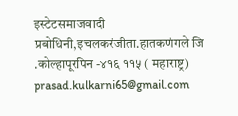इस्टेटसमाजवादी प्रबोधिनी,इचलकरंजीता.हातकणंगले जि .कोल्हापूरपिन -४१६ ११५ ( महाराष्ट्र) prasad.kulkarni65@gmail.com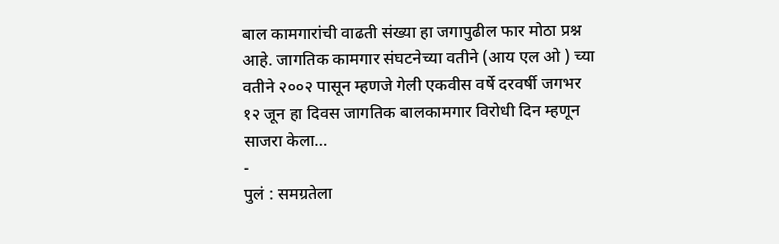बाल कामगारांची वाढती संख्या हा जगापुढील फार मोठा प्रश्न आहे. जागतिक कामगार संघटनेच्या वतीने (आय एल ओ ) च्या वतीने २००२ पासून म्हणजे गेली एकवीस वर्षे दरवर्षी जगभर १२ जून हा दिवस जागतिक बालकामगार विरोधी दिन म्हणून साजरा केला…
-
पुलं : समग्रतेला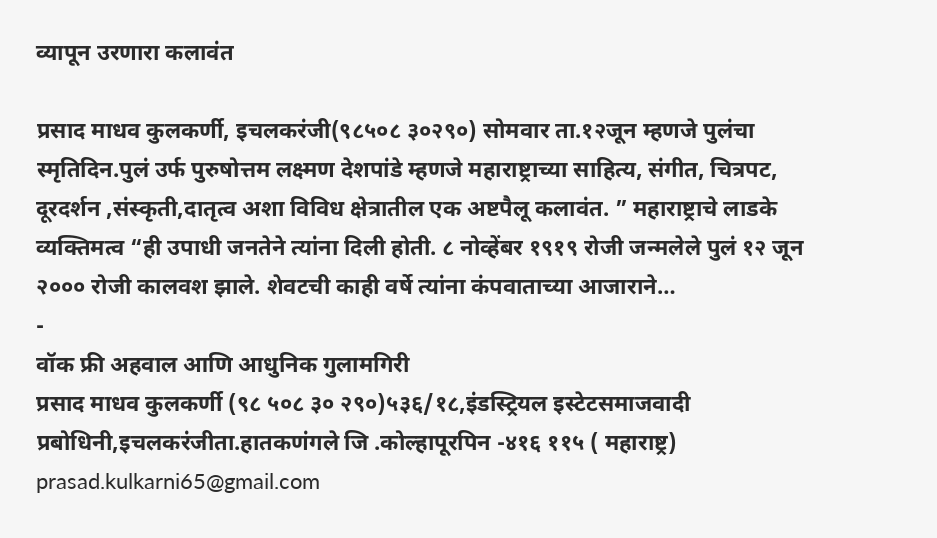व्यापून उरणारा कलावंत

प्रसाद माधव कुलकर्णी, इचलकरंजी(९८५०८ ३०२९०) सोमवार ता.१२जून म्हणजे पुलंचा स्मृतिदिन.पुलं उर्फ पुरुषोत्तम लक्ष्मण देशपांडे म्हणजे महाराष्ट्राच्या साहित्य, संगीत, चित्रपट, दूरदर्शन ,संस्कृती,दातृत्व अशा विविध क्षेत्रातील एक अष्टपैलू कलावंत. ” महाराष्ट्राचे लाडके व्यक्तिमत्व “ही उपाधी जनतेने त्यांना दिली होती. ८ नोव्हेंबर १९१९ रोजी जन्मलेले पुलं १२ जून २००० रोजी कालवश झाले. शेवटची काही वर्षे त्यांना कंपवाताच्या आजाराने…
-
वॉक फ्री अहवाल आणि आधुनिक गुलामगिरी
प्रसाद माधव कुलकर्णी (९८ ५०८ ३० २९०)५३६/१८,इंडस्ट्रियल इस्टेटसमाजवादी प्रबोधिनी,इचलकरंजीता.हातकणंगले जि .कोल्हापूरपिन -४१६ ११५ ( महाराष्ट्र) prasad.kulkarni65@gmail.com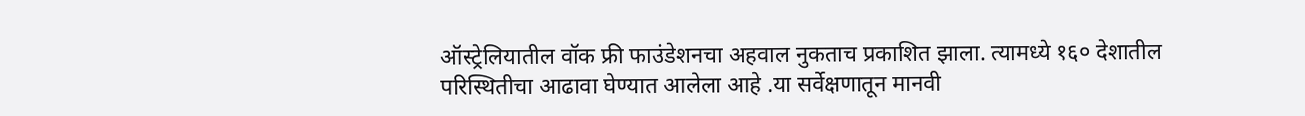ऑस्ट्रेलियातील वॉक फ्री फाउंडेशनचा अहवाल नुकताच प्रकाशित झाला. त्यामध्ये १६० देशातील परिस्थितीचा आढावा घेण्यात आलेला आहे .या सर्वेक्षणातून मानवी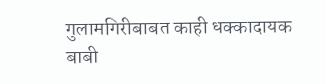गुलामगिरीबाबत काही धक्कादायक बाबी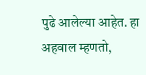पुढे आलेल्या आहेत. हा अहवाल म्हणतो,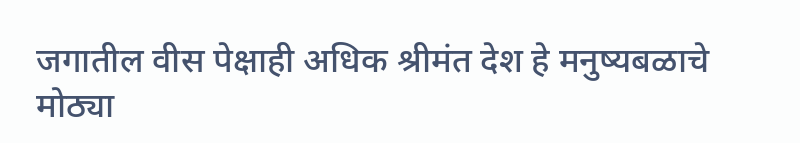जगातील वीस पेक्षाही अधिक श्रीमंत देश हे मनुष्यबळाचे मोठ्या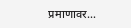प्रमाणावर…